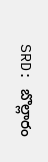SRD: బొల్లారం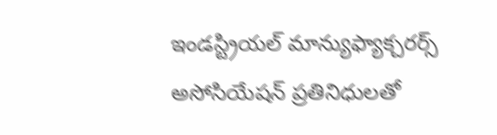ఇండస్ట్రియల్ మాన్యుఫ్యాక్చరర్స్ అసోసియేషన్ ప్రతినిధులతో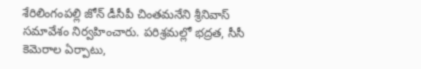శేరిలింగంపల్లి జోన్ డీసీపీ చింతమనేని శ్రీనివాస్ సమావేశం నిర్వహించారు. పరిశ్రమల్లో భద్రత, సీసీ కెమెరాల ఏర్పాటు,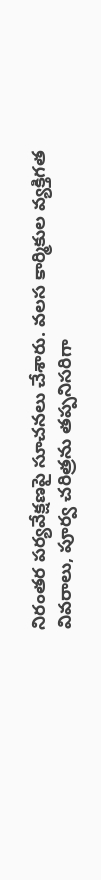నిరంతర పర్యవేక్షణపై సూచనలు చేశారు. వలస కార్మికుల వ్యక్తిగత వివరాలు, పూర్వ చరిత్రను తప్పనిసరిగా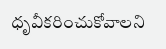ధృవీకరించుకోవాలని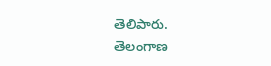తెలిపారు.
తెలంగాణ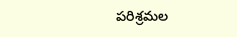పరిశ్రమల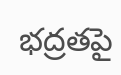భద్రతపై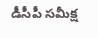డీసీపీ సమీక్ష